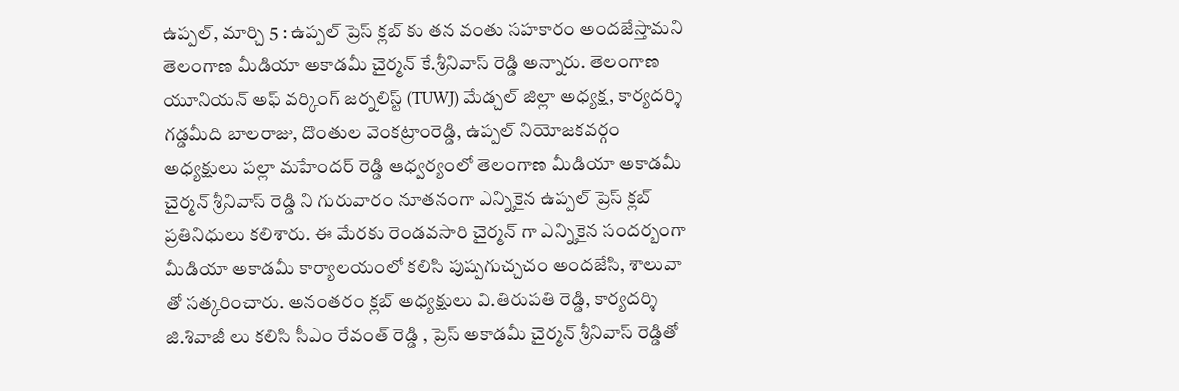ఉప్పల్, మార్చి 5 : ఉప్పల్ ప్రెస్ క్లబ్ కు తన వంతు సహకారం అందజేస్తామని తెలంగాణ మీడియా అకాడమీ చైర్మన్ కే.శ్రీనివాస్ రెడ్డి అన్నారు. తెలంగాణ యూనియన్ అఫ్ వర్కింగ్ జర్నలిస్ట్ (TUWJ) మేడ్చల్ జిల్లా అధ్యక్ష, కార్యదర్శి గడ్డమీది బాలరాజు, దొంతుల వెంకట్రాంరెడ్డి, ఉప్పల్ నియోజకవర్గం అధ్యక్షులు పల్లా మహేందర్ రెడ్డి ఆధ్వర్యంలో తెలంగాణ మీడియా అకాడమీ చైర్మన్ శ్రీనివాస్ రెడ్డి ని గురువారం నూతనంగా ఎన్నికైన ఉప్పల్ ప్రెస్ క్లబ్ ప్రతినిధులు కలిశారు. ఈ మేరకు రెండవసారి చైర్మన్ గా ఎన్నికైన సందర్బంగా మీడియా అకాడమీ కార్యాలయంలో కలిసి పుష్పగుచ్చచం అందజేసి, శాలువా తో సత్కరించారు. అనంతరం క్లబ్ అధ్యక్షులు వి.తిరుపతి రెడ్డి, కార్యదర్శి జి.శివాజీ లు కలిసి సీఎం రేవంత్ రెడ్డి , ప్రెస్ అకాడమీ చైర్మన్ శ్రీనివాస్ రెడ్డితో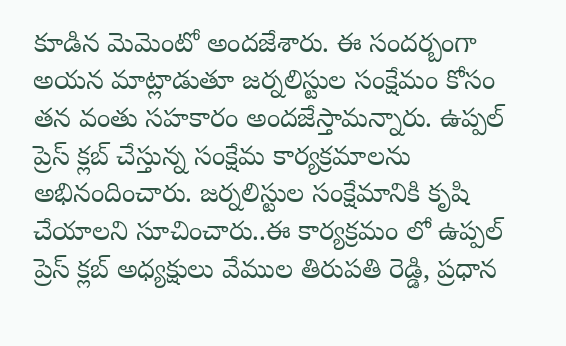కూడిన మెమెంటో అందజేశారు. ఈ సందర్బంగా అయన మాట్లాడుతూ జర్నలిస్టుల సంక్షేమం కోసం తన వంతు సహకారం అందజేస్తామన్నారు. ఉప్పల్ ప్రెస్ క్లబ్ చేస్తున్న సంక్షేమ కార్యక్రమాలను అభినందించారు. జర్నలిస్టుల సంక్షేమానికి కృషి చేయాలని సూచించారు..ఈ కార్యక్రమం లో ఉప్పల్ ప్రెస్ క్లబ్ అధ్యక్షులు వేముల తిరుపతి రెడ్డి, ప్రధాన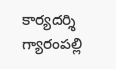కార్యదర్శి గ్యారంపల్లి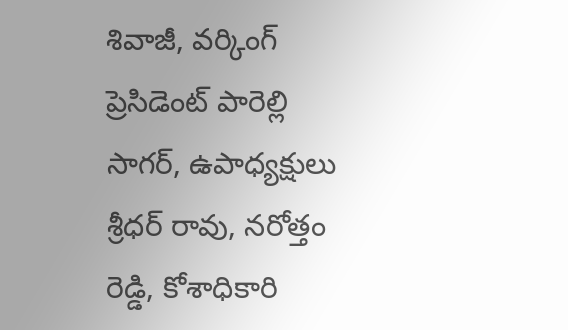శివాజీ, వర్కింగ్ ప్రెసిడెంట్ పారెల్లి సాగర్, ఉపాధ్యక్షులు శ్రీధర్ రావు, నరోత్తం రెడ్డి, కోశాధికారి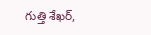గుత్తి శేఖర్,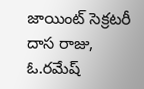జాయింట్ సెక్రటరీ దాస రాజు, ఓ.రమేష్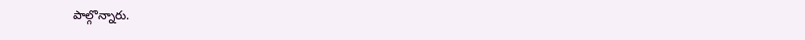పాల్గొన్నారు.